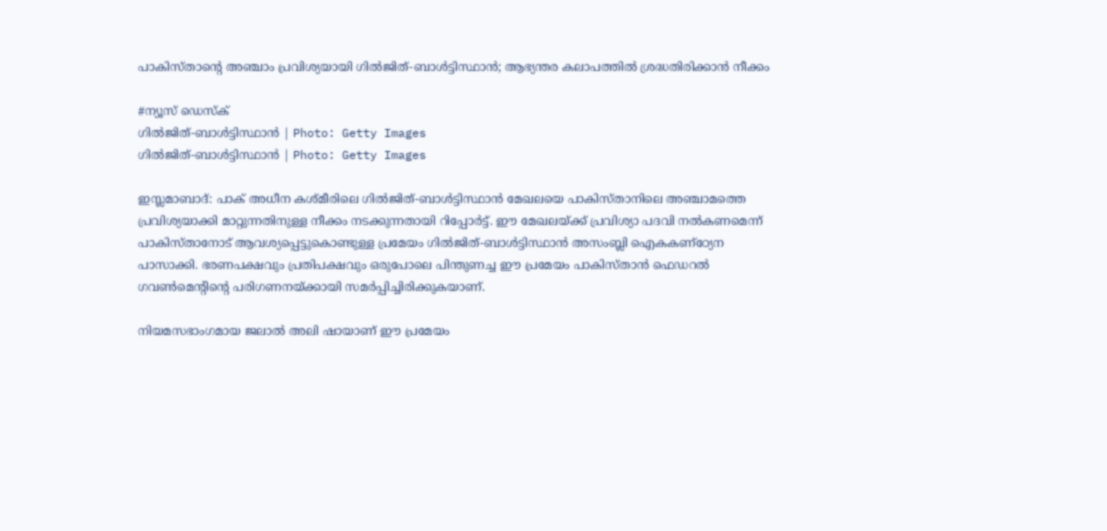പാകിസ്താന്റെ അഞ്ചാം പ്രവിശ്യയായി ഗിൽജിത്-ബാൾട്ടിസ്ഥാൻ; ആഭ്യന്തര കലാപത്തിൽ ശ്രദ്ധതിരിക്കാൻ നീക്കം

#ന്യൂസ് ഡെസ്ക്
ഗിൽജിത്-ബാൾട്ടിസ്ഥാൻ | Photo: Getty Images
ഗിൽജിത്-ബാൾട്ടിസ്ഥാൻ | Photo: Getty Images

ഇസ്ലമാബാദ്: പാക് അധീന കശ്മീരിലെ ഗിൽജിത്-ബാൾട്ടിസ്ഥാൻ മേഖലയെ പാകിസ്താനിലെ അഞ്ചാമത്തെ പ്രവിശ്യയാക്കി മാറ്റുന്നതിനുള്ള നീക്കം നടക്കുന്നതായി റിപ്പോർട്ട്. ഈ മേഖലയ്ക്ക് പ്രവിശ്യാ പദവി നൽകണമെന്ന് പാകിസ്താനോട് ആവശ്യപ്പെട്ടുകൊണ്ടുള്ള പ്രമേയം ഗിൽജിത്-ബാൾട്ടിസ്ഥാൻ അസംബ്ലി ഐകകണ്ഠ്യേന പാസാക്കി. ഭരണപക്ഷവും പ്രതിപക്ഷവും ഒരുപോലെ പിന്തുണച്ച ഈ പ്രമേയം പാകിസ്താൻ ഫെഡറൽ ഗവൺമെന്റിന്റെ പരിഗണനയ്ക്കായി സമർപ്പിച്ചിരിക്കുകയാണ്.

നിയമസഭാംഗമായ ജലാൽ അലി ഷായാണ് ഈ പ്രമേയം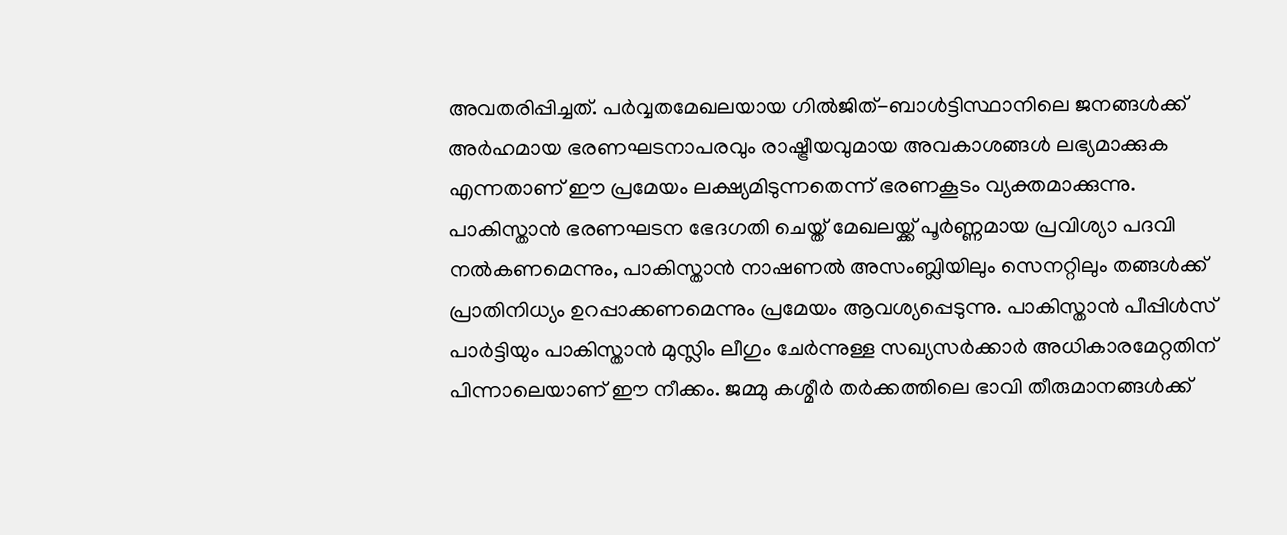അവതരിപ്പിച്ചത്. പർവ്വതമേഖലയായ ഗിൽജിത്-ബാൾട്ടിസ്ഥാനിലെ ജനങ്ങൾക്ക് അർഹമായ ഭരണഘടനാപരവും രാഷ്ട്രീയവുമായ അവകാശങ്ങൾ ലഭ്യമാക്കുക എന്നതാണ് ഈ പ്രമേയം ലക്ഷ്യമിടുന്നതെന്ന് ഭരണകൂടം വ്യക്തമാക്കുന്നു. പാകിസ്താൻ ഭരണഘടന ഭേദഗതി ചെയ്ത് മേഖലയ്ക്ക് പൂർണ്ണമായ പ്രവിശ്യാ പദവി നൽകണമെന്നും, പാകിസ്താൻ നാഷണൽ അസംബ്ലിയിലും സെനറ്റിലും തങ്ങൾക്ക് പ്രാതിനിധ്യം ഉറപ്പാക്കണമെന്നും പ്രമേയം ആവശ്യപ്പെടുന്നു. പാകിസ്താൻ പീപ്പിൾസ് പാർട്ടിയും പാകിസ്താൻ മുസ്ലിം ലീഗും ചേർന്നുള്ള സഖ്യസർക്കാർ അധികാരമേറ്റതിന് പിന്നാലെയാണ് ഈ നീക്കം. ജമ്മു കശ്മീർ തർക്കത്തിലെ ഭാവി തീരുമാനങ്ങൾക്ക്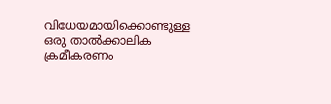വിധേയമായിക്കൊണ്ടുള്ള ഒരു താൽക്കാലിക ക്രമീകരണം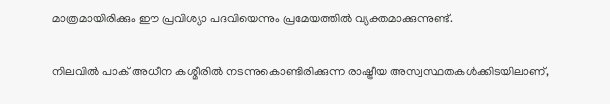മാത്രമായിരിക്കും ഈ പ്രവിശ്യാ പദവിയെന്നും പ്രമേയത്തിൽ വ്യക്തമാക്കുന്നുണ്ട്.

നിലവിൽ പാക് അധീന കശ്മീരിൽ നടന്നുകൊണ്ടിരിക്കുന്ന രാഷ്ട്രീയ അസ്വസ്ഥതകൾക്കിടയിലാണ്,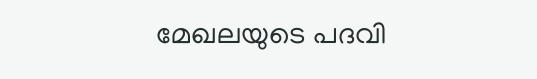മേഖലയുടെ പദവി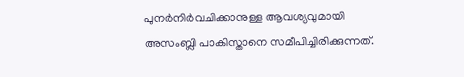പുനർനിർവചിക്കാനുള്ള ആവശ്യവുമായി അസംബ്ലി പാകിസ്താനെ സമീപിച്ചിരിക്കുന്നത്.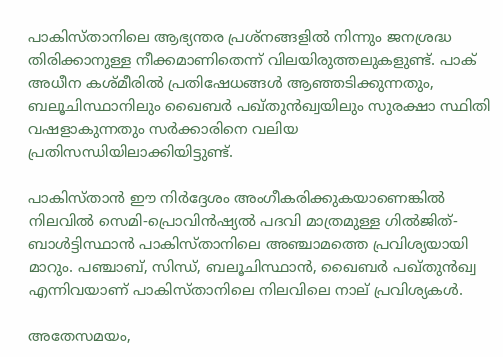പാകിസ്താനിലെ ആഭ്യന്തര പ്രശ്നങ്ങളിൽ നിന്നും ജനശ്രദ്ധ തിരിക്കാനുള്ള നീക്കമാണിതെന്ന് വിലയിരുത്തലുകളുണ്ട്. പാക് അധീന കശ്മീരിൽ പ്രതിഷേധങ്ങൾ ആഞ്ഞടിക്കുന്നതും, ബലൂചിസ്ഥാനിലും ഖൈബർ പഖ്തുൻഖ്വയിലും സുരക്ഷാ സ്ഥിതി വഷളാകുന്നതും സർക്കാരിനെ വലിയ പ്രതിസന്ധിയിലാക്കിയിട്ടുണ്ട്.

പാകിസ്താൻ ഈ നിർദ്ദേശം അംഗീകരിക്കുകയാണെങ്കിൽ നിലവിൽ സെമി-പ്രൊവിൻഷ്യൽ പദവി മാത്രമുള്ള ഗിൽജിത്-ബാൾട്ടിസ്ഥാൻ പാകിസ്താനിലെ അഞ്ചാമത്തെ പ്രവിശ്യയായി മാറും. പഞ്ചാബ്, സിന്ധ്, ബലൂചിസ്ഥാൻ, ഖൈബർ പഖ്തുൻഖ്വ എന്നിവയാണ് പാകിസ്താനിലെ നിലവിലെ നാല് പ്രവിശ്യകൾ.

അതേസമയം,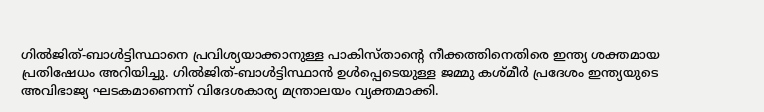ഗിൽജിത്-ബാൾട്ടിസ്ഥാനെ പ്രവിശ്യയാക്കാനുള്ള പാകിസ്താന്റെ നീക്കത്തിനെതിരെ ഇന്ത്യ ശക്തമായ പ്രതിഷേധം അറിയിച്ചു. ഗിൽജിത്-ബാൾട്ടിസ്ഥാൻ ഉൾപ്പെടെയുള്ള ജമ്മു കശ്മീർ പ്രദേശം ഇന്ത്യയുടെ അവിഭാജ്യ ഘടകമാണെന്ന് വിദേശകാര്യ മന്ത്രാലയം വ്യക്തമാക്കി.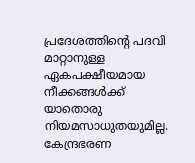പ്രദേശത്തിന്റെ പദവി മാറ്റാനുള്ള ഏകപക്ഷീയമായ നീക്കങ്ങൾക്ക് യാതൊരു നിയമസാധുതയുമില്ല. കേന്ദ്രഭരണ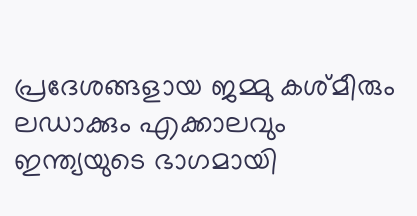പ്രദേശങ്ങളായ ജമ്മു കശ്മീരും ലഡാക്കും എക്കാലവും ഇന്ത്യയുടെ ഭാഗമായി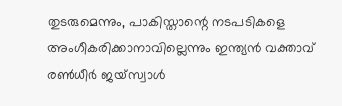തുടരുമെന്നും, പാകിസ്താന്റെ നടപടികളെ അംഗീകരിക്കാനാവില്ലെന്നും ഇന്ത്യൻ വക്താവ് രൺധീർ ജയ്‌സ്വാൾ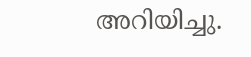അറിയിച്ചു.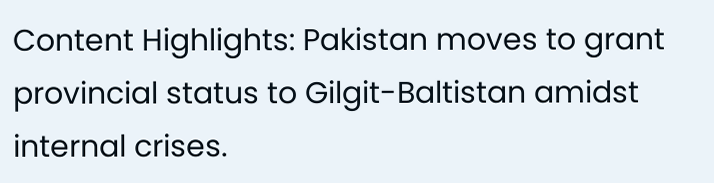Content Highlights: Pakistan moves to grant provincial status to Gilgit-Baltistan amidst internal crises.